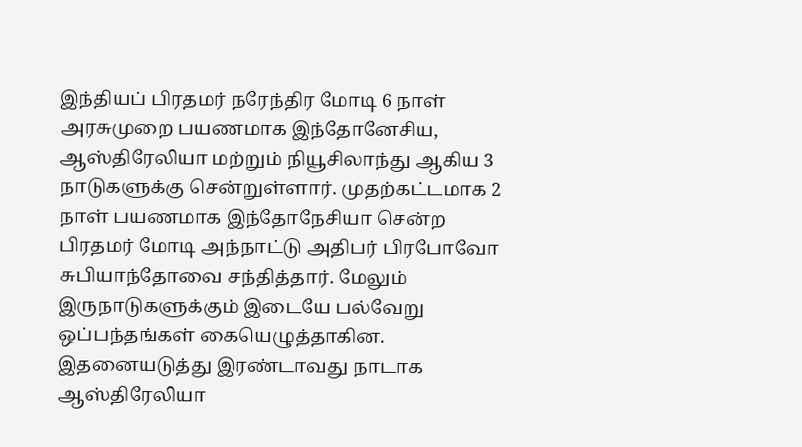இந்தியப் பிரதமர் நரேந்திர மோடி 6 நாள் அரசுமுறை பயணமாக இந்தோனேசிய, ஆஸ்திரேலியா மற்றும் நியூசிலாந்து ஆகிய 3 நாடுகளுக்கு சென்றுள்ளார். முதற்கட்டமாக 2 நாள் பயணமாக இந்தோநேசியா சென்ற பிரதமர் மோடி அந்நாட்டு அதிபர் பிரபோவோ சுபியாந்தோவை சந்தித்தார். மேலும் இருநாடுகளுக்கும் இடையே பல்வேறு ஒப்பந்தங்கள் கையெழுத்தாகின.
இதனையடுத்து இரண்டாவது நாடாக ஆஸ்திரேலியா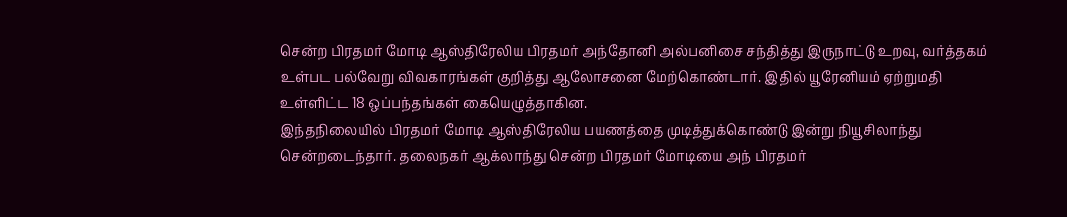சென்ற பிரதமர் மோடி ஆஸ்திரேலிய பிரதமர் அந்தோனி அல்பனிசை சந்தித்து இருநாட்டு உறவு, வர்த்தகம் உள்பட பல்வேறு விவகாரங்கள் குறித்து ஆலோசனை மேற்கொண்டார். இதில் யூரேனியம் ஏற்றுமதி உள்ளிட்ட 18 ஒப்பந்தங்கள் கையெழுத்தாகின.
இந்தநிலையில் பிரதமர் மோடி ஆஸ்திரேலிய பயணத்தை முடித்துக்கொண்டு இன்று நியூசிலாந்து சென்றடைந்தார். தலைநகர் ஆக்லாந்து சென்ற பிரதமர் மோடியை அந் பிரதமர்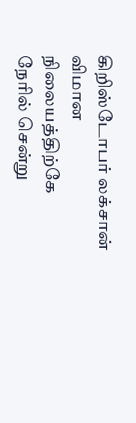கிறிஸ்டோபர் லக்சான் விமான நிலையத்திற்கே நேரில் சென்று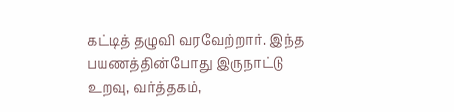கட்டித் தழுவி வரவேற்றார். இந்த பயணத்தின்போது இருநாட்டு உறவு, வர்த்தகம்,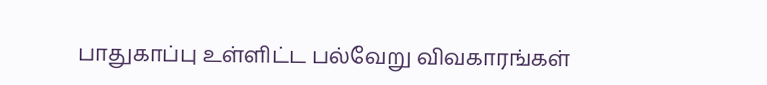பாதுகாப்பு உள்ளிட்ட பல்வேறு விவகாரங்கள்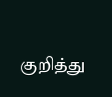குறித்து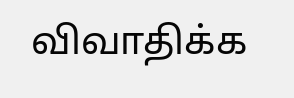விவாதிக்க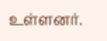உள்ளனர்.